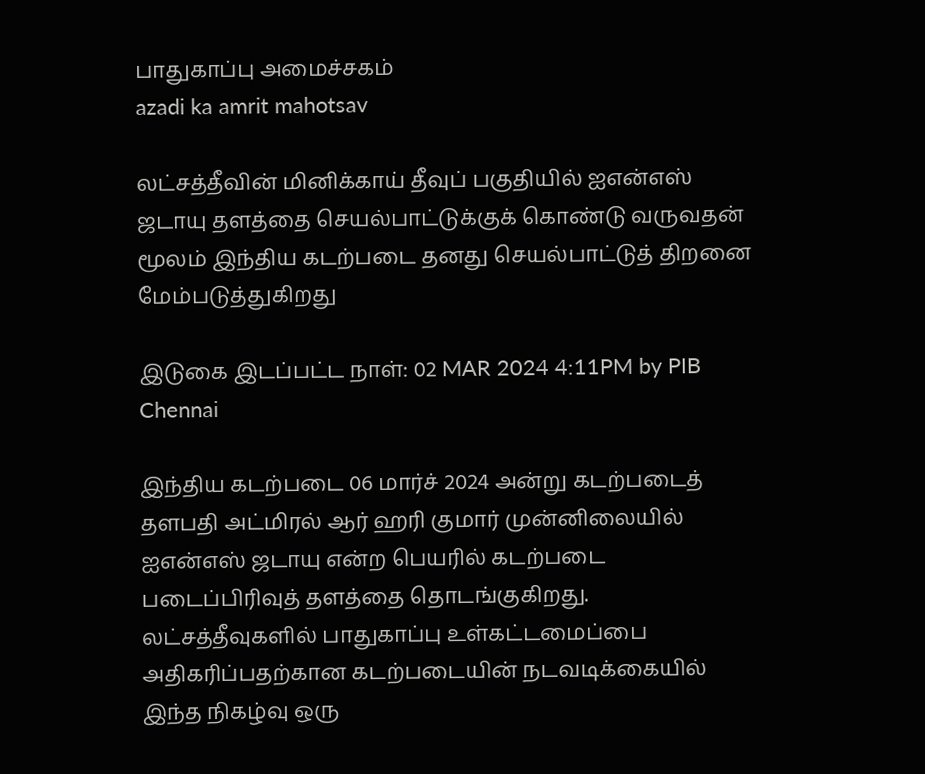பாதுகாப்பு அமைச்சகம்
azadi ka amrit mahotsav

லட்சத்தீவின் மினிக்காய் தீவுப் பகுதியில் ஐஎன்எஸ் ஜடாயு தளத்தை செயல்பாட்டுக்குக் கொண்டு வருவதன் மூலம் இந்திய கடற்படை தனது செயல்பாட்டுத் திறனை மேம்படுத்துகிறது

இடுகை இடப்பட்ட நாள்: 02 MAR 2024 4:11PM by PIB Chennai

இந்திய கடற்படை 06 மார்ச் 2024 அன்று கடற்படைத் தளபதி அட்மிரல் ஆர் ஹரி குமார் முன்னிலையில் ஐஎன்எஸ் ஜடாயு என்ற பெயரில் கடற்படை படைப்பிரிவுத் தளத்தை தொடங்குகிறது. லட்சத்தீவுகளில் பாதுகாப்பு உள்கட்டமைப்பை அதிகரிப்பதற்கான கடற்படையின் நடவடிக்கையில் இந்த நிகழ்வு ஒரு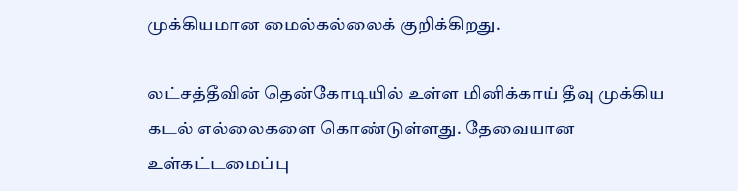முக்கியமான மைல்கல்லைக் குறிக்கிறது.

லட்சத்தீவின் தென்கோடியில் உள்ள மினிக்காய் தீவு முக்கிய கடல் எல்லைகளை கொண்டுள்ளது. தேவையான உள்கட்டமைப்பு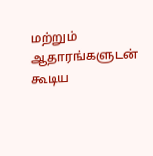மற்றும் ஆதாரங்களுடன் கூடிய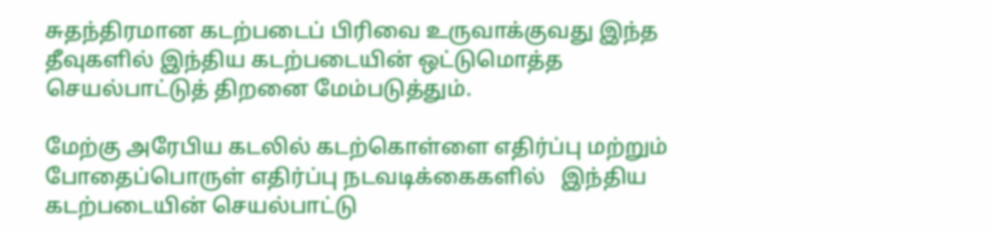சுதந்திரமான கடற்படைப் பிரிவை உருவாக்குவது இந்த தீவுகளில் இந்திய கடற்படையின் ஒட்டுமொத்த செயல்பாட்டுத் திறனை மேம்படுத்தும்.

மேற்கு அரேபிய கடலில் கடற்கொள்ளை எதிர்ப்பு மற்றும் போதைப்பொருள் எதிர்ப்பு நடவடிக்கைகளில்   இந்திய கடற்படையின் செயல்பாட்டு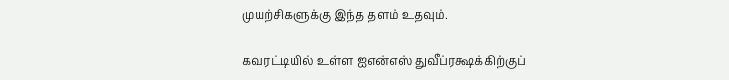முயற்சிகளுக்கு இந்த தளம் உதவும்.

கவரட்டியில் உள்ள ஐஎன்எஸ் துவீப்ரக்ஷக்கிற்குப்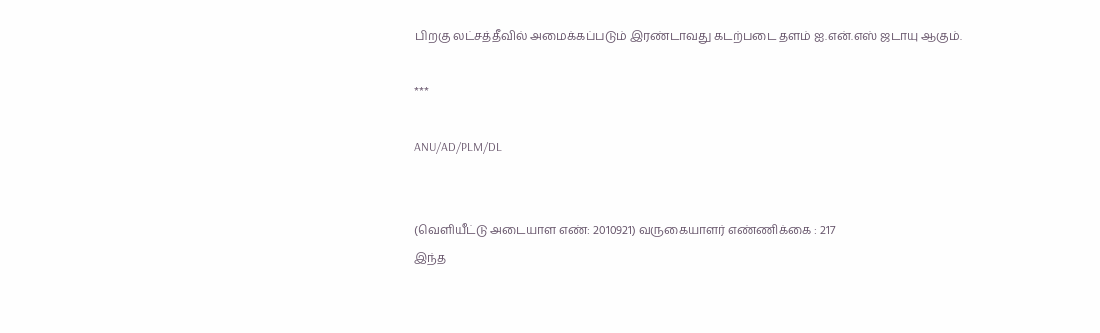பிறகு லட்சத்தீவில் அமைக்கப்படும் இரண்டாவது கடற்படை தளம் ஐ.என்.எஸ் ஜடாயு ஆகும்.

***

ANU/AD/PLM/DL


(வெளியீட்டு அடையாள எண்: 2010921) வருகையாளர் எண்ணிக்கை : 217
இந்த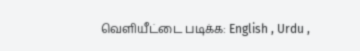வெளியீட்டை படிக்க: English , Urdu ,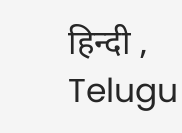हिन्दी , Telugu